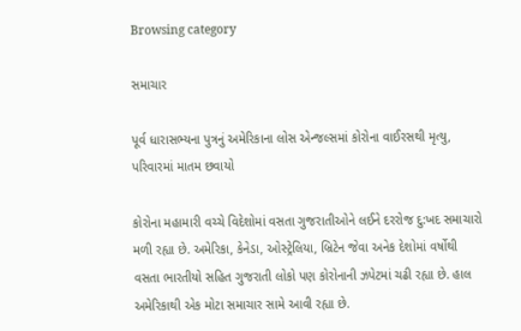Browsing category

સમાચાર

પૂર્વ ધારાસભ્યના પુત્રનું અમેરિકાના લોસ એન્જલ્સમાં કોરોના વાઈરસથી મૃત્યુ, પરિવારમાં માતમ છવાયો

કોરોના મહામારી વચ્ચે વિદેશોમાં વસતા ગુજરાતીઓને લઈને દરરોજ દુ:ખદ સમાચારો મળી રહ્યા છે. અમેરિકા, કેનેડા, ઓસ્ટ્રેલિયા, બ્રિટેન જેવા અનેક દેશોમાં વર્ષોથી વસતા ભારતીયો સહિત ગુજરાતી લોકો પણ કોરોનાની ઝપેટમાં ચઢી રહ્યા છે. હાલ અમેરિકાથી એક મોટા સમાચાર સામે આવી રહ્યા છે.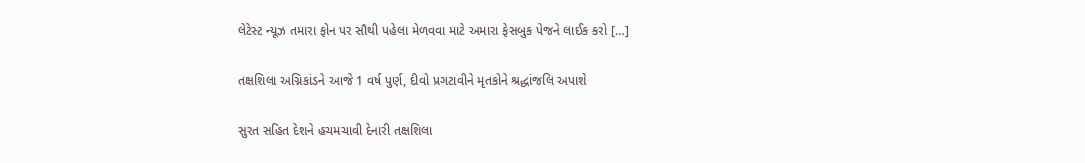લેટેસ્ટ ન્યૂઝ તમારા ફોન પર સૌથી પહેલા મેળવવા માટે અમારા ફેસબુક પેજને લાઈક કરો […]

તક્ષશિલા અગ્નિકાંડને આજે 1 વર્ષ પુર્ણ, દીવો પ્રગટાવીને મૃતકોને શ્રદ્ધાંજલિ અપાશે

સુરત સહિત દેશને હચમચાવી દેનારી તક્ષશિલા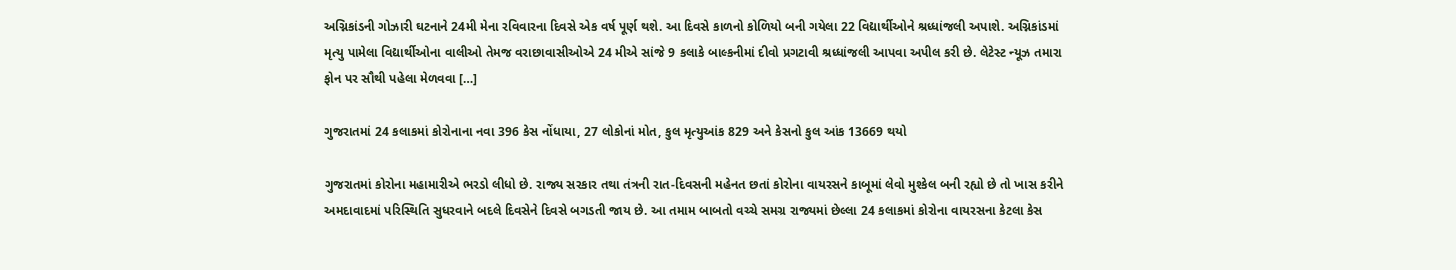અગ્નિકાંડની ગોઝારી ઘટનાને 24મી મેના રવિવારના દિવસે એક વર્ષ પૂર્ણ થશે. આ દિવસે કાળનો કોળિયો બની ગયેલા 22 વિદ્યાર્થીઓને શ્રધ્ધાંજલી અપાશે. અગ્નિકાંડમાં મૃત્યુ પામેલા વિદ્યાર્થીઓના વાલીઓ તેમજ વરાછાવાસીઓએ 24 મીએ સાંજે 9 કલાકે બાલ્કનીમાં દીવો પ્રગટાવી શ્રધ્ધાંજલી આપવા અપીલ કરી છે. લેટેસ્ટ ન્યૂઝ તમારા ફોન પર સૌથી પહેલા મેળવવા […]

ગુજરાતમાં 24 કલાકમાં કોરોનાના નવા 396 કેસ નોંધાયા, 27 લોકોનાં મોત, કુલ મૃત્યુઆંક 829 અને કેસનો કુલ આંક 13669 થયો

ગુજરાતમાં કોરોના મહામારીએ ભરડો લીધો છે. રાજ્ય સરકાર તથા તંત્રની રાત-દિવસની મહેનત છતાં કોરોના વાયરસને કાબૂમાં લેવો મુશ્કેલ બની રહ્યો છે તો ખાસ કરીને અમદાવાદમાં પરિસ્થિતિ સુધરવાને બદલે દિવસેને દિવસે બગડતી જાય છે. આ તમામ બાબતો વચ્ચે સમગ્ર રાજ્યમાં છેલ્લા 24 કલાકમાં કોરોના વાયરસના કેટલા કેસ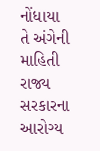નોંધાયા તે અંગેની માહિતી રાજ્ય સરકારના આરોગ્ય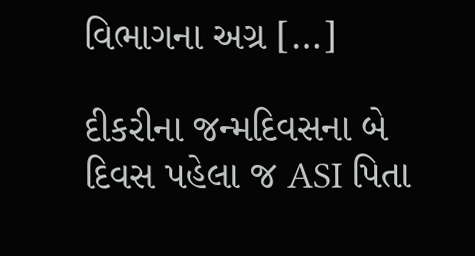વિભાગના અગ્ર […]

દીકરીના જન્મદિવસના બે દિવસ પહેલા જ ASI પિતા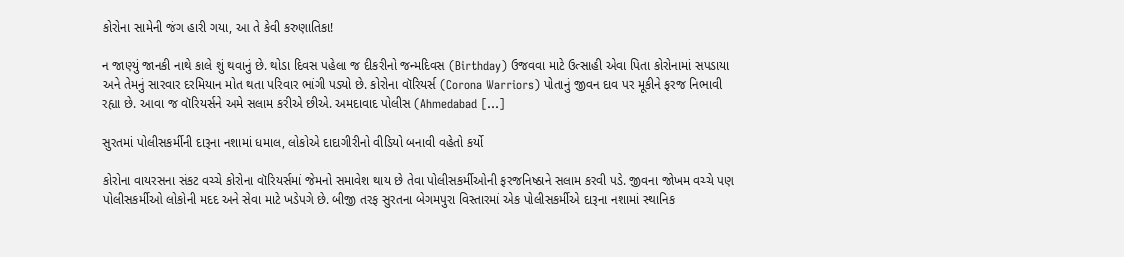કોરોના સામેની જંગ હારી ગયા, આ તે કેવી કરુણાતિકા!

ન જાણ્યું જાનકી નાથે કાલે શું થવાનું છે. થોડા દિવસ પહેલા જ દીકરીનો જન્મદિવસ (Birthday) ઉજવવા માટે ઉત્સાહી એવા પિતા કોરોનામાં સપડાયા અને તેમનું સારવાર દરમિયાન મોત થતા પરિવાર ભાંગી પડ્યો છે. કોરોના વૉરિયર્સ (Corona Warriors) પોતાનું જીવન દાવ પર મૂકીને ફરજ નિભાવી રહ્યા છે. આવા જ વૉરિયર્સને અમે સલામ કરીએ છીએ. અમદાવાદ પોલીસ (Ahmedabad […]

સુરતમાં પોલીસકર્મીની દારૂના નશામાં ધમાલ, લોકોએ દાદાગીરીનો વીડિયો બનાવી વહેતો કર્યો

કોરોના વાયરસના સંકટ વચ્ચે કોરોના વૉરિયર્સમાં જેમનો સમાવેશ થાય છે તેવા પોલીસકર્મીઓની ફરજનિષ્ઠાને સલામ કરવી પડે. જીવના જોખમ વચ્ચે પણ પોલીસકર્મીઓ લોકોની મદદ અને સેવા માટે ખડેપગે છે. બીજી તરફ સુરતના બેગમપુરા વિસ્તારમાં એક પોલીસકર્મીએ દારૂના નશામાં સ્થાનિક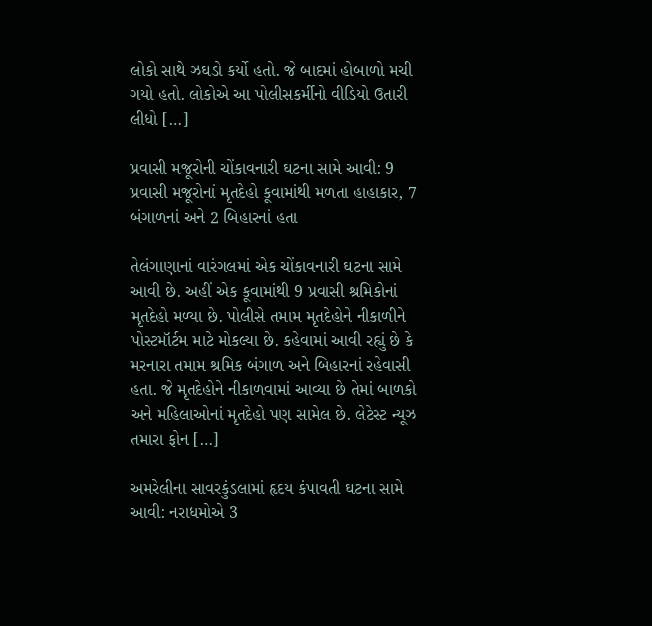લોકો સાથે ઝઘડો કર્યો હતો. જે બાદમાં હોબાળો મચી ગયો હતો. લોકોએ આ પોલીસકર્મીનો વીડિયો ઉતારી લીધો […]

પ્રવાસી મજૂરોની ચોંકાવનારી ઘટના સામે આવી: 9 પ્રવાસી મજૂરોનાં મૃતદેહો કૂવામાંથી મળતા હાહાકાર, 7 બંગાળનાં અને 2 બિહારનાં હતા

તેલંગાણાનાં વારંગલમાં એક ચોંકાવનારી ઘટના સામે આવી છે. અહીં એક કૂવામાંથી 9 પ્રવાસી શ્રમિકોનાં મૃતદેહો મળ્યા છે. પોલીસે તમામ મૃતદેહોને નીકાળીને પોસ્ટમૉર્ટમ માટે મોકલ્યા છે. કહેવામાં આવી રહ્યું છે કે મરનારા તમામ શ્રમિક બંગાળ અને બિહારનાં રહેવાસી હતા. જે મૃતદેહોને નીકાળવામાં આવ્યા છે તેમાં બાળકો અને મહિલાઓનાં મૃતદેહો પણ સામેલ છે. લેટેસ્ટ ન્યૂઝ તમારા ફોન […]

અમરેલીના સાવરકુંડલામાં હૃદય કંપાવતી ઘટના સામે આવી: નરાધમોએ 3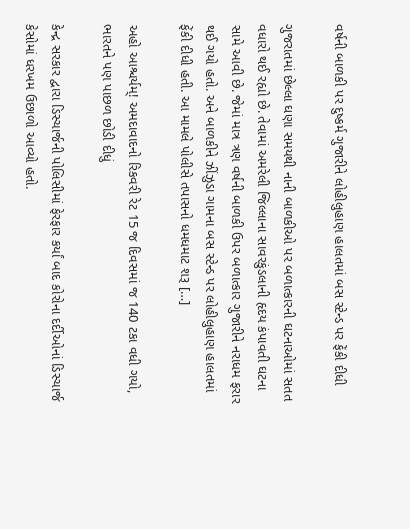વર્ષની બાળકી પર દુષ્કર્મ ગુજારીને લોહીલુહાણ હાલતમાં બસ સ્ટેન્ડ પર ફેંકી દીધી

ગુજરાતમાં છેલ્લા ઘણા સમયથી નાની બાળકીઓ પર બળાત્કારની ઘટનાઓમાં સતત વધારો થઈ રહ્યો છે. તેવામાં અમરેલી જિલ્લાના સાવરકુંડલાની હૃદય કંપાવતી ઘટના સામે આવી છે. જેમાં માત્ર ત્રણ વર્ષની બાળકી ઉપર બળાત્કાર ગુજારીને નરાધમ ફરાર થઈ ગયો હતો. અને બાળકીને ઝીંઝુડા ગામના બસ સ્ટેન્ડ પર લોહીલુહાણ હાલતમાં ફેંકી દીધી હતી. આ મામલે પોલીસે તપાસનો ધમધમાટ શરૂ […]

અહો આશ્ચર્યમ્! અમદાવાદનો રિકવરી રેટ 15 જ દિવસમાં જ 140 ટકા વધી ગયો, ભારતને પણ પાછળ છોડી દીધું

કેન્દ્ર સરકાર દ્વારા ડિસ્ચાર્જની પોલિસીમાં ફેરફાર કર્યાં બાદ કોરોના દર્દીઓનાં ડિસ્ચાર્જ કેસોમાં ધરખમ ઉછાળો આવ્યો હતો.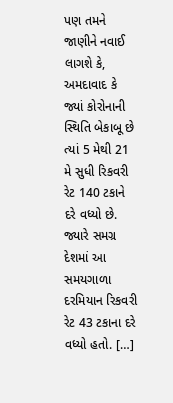પણ તમને જાણીને નવાઈ લાગશે કે, અમદાવાદ કે જ્યાં કોરોનાની સ્થિતિ બેકાબૂ છે ત્યાં 5 મેથી 21 મે સુધી રિકવરી રેટ 140 ટકાને દરે વધ્યો છે. જ્યારે સમગ્ર દેશમાં આ સમયગાળા દરમિયાન રિકવરી રેટ 43 ટકાના દરે વધ્યો હતો. […]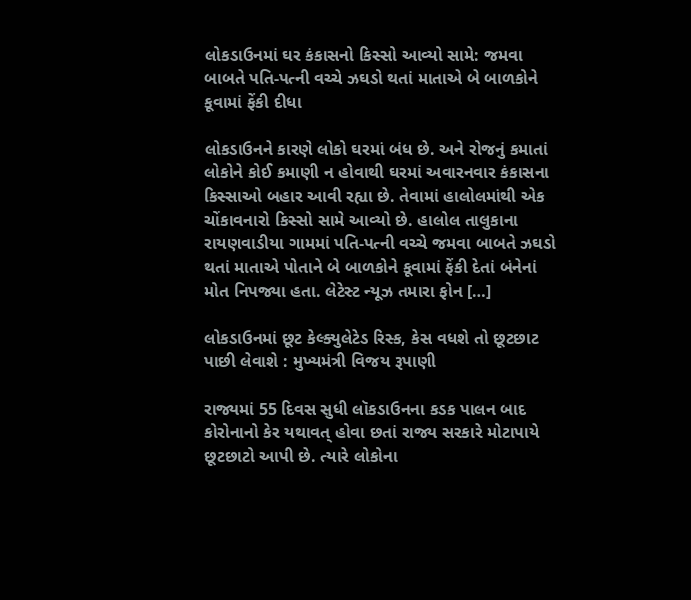લોકડાઉનમાં ઘર કંકાસનો કિસ્સો આવ્યો સામે: જમવા બાબતે પતિ-પત્ની વચ્ચે ઝઘડો થતાં માતાએ બે બાળકોને કૂવામાં ફેંકી દીધા

લોકડાઉનને કારણે લોકો ઘરમાં બંધ છે. અને રોજનું કમાતાં લોકોને કોઈ કમાણી ન હોવાથી ઘરમાં અવારનવાર કંકાસના કિસ્સાઓ બહાર આવી રહ્યા છે. તેવામાં હાલોલમાંથી એક ચોંકાવનારો કિસ્સો સામે આવ્યો છે. હાલોલ તાલુકાના રાયણવાડીયા ગામમાં પતિ-પત્ની વચ્ચે જમવા બાબતે ઝઘડો થતાં માતાએ પોતાને બે બાળકોને કૂવામાં ફેંકી દેતાં બંનેનાં મોત નિપજ્યા હતા. લેટેસ્ટ ન્યૂઝ તમારા ફોન […]

લોકડાઉનમાં છૂટ કેલ્ક્યુલેટેડ રિસ્ક, કેસ વધશે તો છૂટછાટ પાછી લેવાશે : મુખ્યમંત્રી વિજય રૂપાણી

રાજ્યમાં 55 દિવસ સુધી લૉકડાઉનના કડક પાલન બાદ કોરોનાનો કેર યથાવત્ હોવા છતાં રાજ્ય સરકારે મોટાપાયે છૂટછાટો આપી છે. ત્યારે લોકોના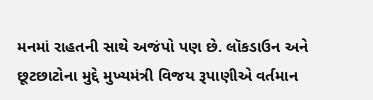મનમાં રાહતની સાથે અજંપો પણ છે. લૉકડાઉન અને છૂટછાટોના મુદ્દે મુખ્યમંત્રી વિજય રૂપાણીએ વર્તમાન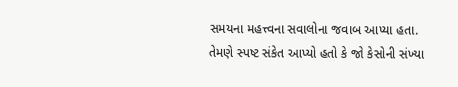સમયના મહત્ત્વના સવાલોના જવાબ આપ્યા હતા. તેમણે સ્પષ્ટ સંકેત આપ્યો હતો કે જો કેસોની સંખ્યા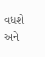વધશે અને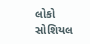લોકો સોશિયલ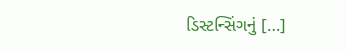ડિસ્ટન્સિંગનું […]